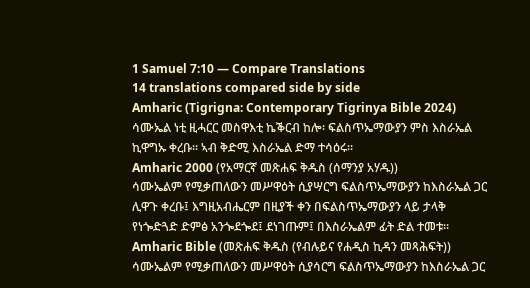1 Samuel 7:10 — Compare Translations
14 translations compared side by side
Amharic (Tigrigna: Contemporary Tigrinya Bible 2024)
ሳሙኤል ነቲ ዚሓርር መስዋእቲ ኬቕርብ ከሎ፡ ፍልስጥኤማውያን ምስ እስራኤል ኪዋግኡ ቀረቡ። ኣብ ቅድሚ እስራኤል ድማ ተሳዕሩ።
Amharic 2000 (የአማርኛ መጽሐፍ ቅዱስ (ሰማንያ አሃዱ))
ሳሙኤልም የሚቃጠለውን መሥዋዕት ሲያሣርግ ፍልስጥኤማውያን ከእስራኤል ጋር ሊዋጉ ቀረቡ፤ እግዚአብሔርም በዚያች ቀን በፍልስጥኤማውያን ላይ ታላቅ የነጐድጓድ ድምፅ አንጐደጐደ፤ ደነገጡም፤ በእስራኤልም ፊት ድል ተመቱ።
Amharic Bible (መጽሐፍ ቅዱስ (የብሉይና የሐዲስ ኪዳን መጻሕፍት))
ሳሙኤልም የሚቃጠለውን መሥዋዕት ሲያሳርግ ፍልስጥኤማውያን ከእስራኤል ጋር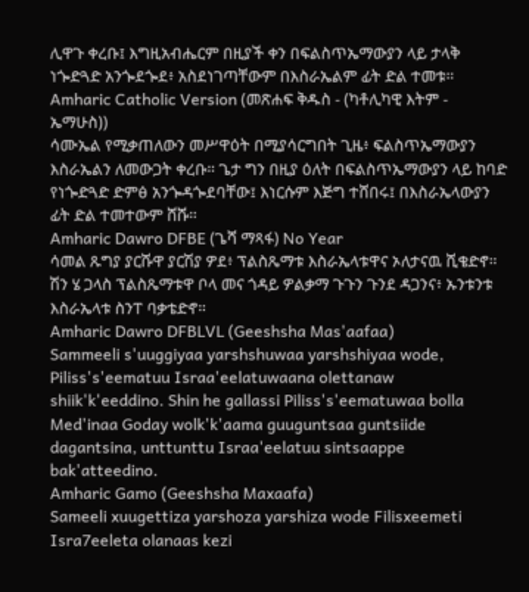ሊዋጉ ቀረቡ፤ እግዚአብሔርም በዚያች ቀን በፍልስጥኤማውያን ላይ ታላቅ ነጐድጓድ አንጐደጐደ፥ አስደነገጣቸውም በእስራኤልም ፊት ድል ተመቱ።
Amharic Catholic Version (መጽሐፍ ቅዱስ - (ካቶሊካዊ እትም - ኤማሁስ))
ሳሙኤል የሚቃጠለውን መሥዋዕት በሚያሳርግበት ጊዜ፥ ፍልስጥኤማውያን እስራኤልን ለመውጋት ቀረቡ። ጌታ ግን በዚያ ዕለት በፍልስጥኤማውያን ላይ ከባድ የነጐድጓድ ድምፅ አንጐዳጐደባቸው፤ እነርሱም እጅግ ተሸበሩ፤ በእስራኤላውያን ፊት ድል ተመተውም ሸሹ።
Amharic Dawro DFBE (ጌሻ ማጻፋ) No Year
ሳመል ጹግያ ያርሹዋ ያርሽያ ዎደ፥ ፕልስጼማቱ እስራኤላቱዋና ኦለታናዉ ሺቄድኖ። ሽን ሄ ጋላስ ፕልስጼማቱዋ ቦላ መና ጎዳይ ዎልቃማ ጉጉን ጉንደ ዳጋንና፥ ኡንቱንቱ እስራኤላቱ ስንፐ ባቃቴድኖ።
Amharic Dawro DFBLVL (Geeshsha Mas'aafaa)
Sammeeli s'uuggiyaa yarshshuwaa yarshshiyaa wode, Piliss's'eematuu Israa'eelatuwaana olettanaw shiik'k'eeddino. Shin he gallassi Piliss's'eematuwaa bolla Med'inaa Goday wolk'k'aama guuguntsaa guntsiide dagantsina, unttunttu Israa'eelatuu sintsaappe bak'atteedino.
Amharic Gamo (Geeshsha Maxaafa)
Sameeli xuugettiza yarshoza yarshiza wode Filisxeemeti Isra7eeleta olanaas kezi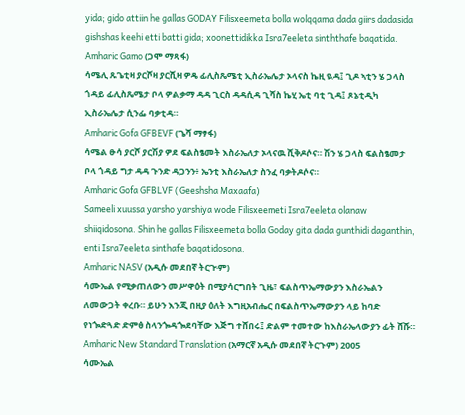yida; gido attiin he gallas GODAY Filisxeemeta bolla wolqqama dada giirs dadasida gishshas keehi etti batti gida; xoonettidikka Isra7eeleta sinththafe baqatida.
Amharic Gamo (ጋሞ ማጻፋ)
ሳሜሊ ጹጌቲዛ ያርሾዛ ያርሺዛ ዎዴ ፊሊስጼሜቲ ኢስራኤሌታ ኦላናስ ኬዚ ዪዳ፤ ጊዶ ኣቲን ሄ ጋላስ ጎዳይ ፊሊስጼሜታ ቦላ ዎልቃማ ዳዳ ጊርስ ዳዳሲዳ ጊሻስ ኬሂ ኤቲ ባቲ ጊዳ፤ ጾኔቲዲካ ኢስራኤሌታ ሲንፌ ባቃቲዳ።
Amharic Gofa GFBEVF (ጌሻ ማፃፋ)
ሳሜል ፁሳ ያርሾ ያርሽያ ዎደ ፍልስፄመት እስራኤለታ ኦላናዉ ሺቅዶሶና። ሽን ሄ ጋላስ ፍልስፄመታ ቦላ ጎዳይ ግታ ዳዳ ጉንድ ዳጋንን፥ ኤንቲ እስራኤለታ ስንፈ ባቃትዶሶና።
Amharic Gofa GFBLVF (Geeshsha Maxaafa)
Sameeli xuussa yarsho yarshiya wode Filisxeemeti Isra7eeleta olanaw shiiqidosona. Shin he gallas Filisxeemeta bolla Goday gita dada gunthidi daganthin, enti Isra7eeleta sinthafe baqatidosona.
Amharic NASV (አዲሱ መደበኛ ትርጒም)
ሳሙኤል የሚቃጠለውን መሥዋዕት በሚያሳርግበት ጊዜ፣ ፍልስጥኤማውያን እስራኤልን ለመውጋት ቀረቡ። ይሁን እንጂ በዚያ ዕለት እግዚአብሔር በፍልስጥኤማውያን ላይ ከባድ የነጐድጓድ ድምፅ ስላንጐዳጐደባቸው እጅግ ተሸበሩ፤ ድልም ተመተው ከእስራኤላውያን ፊት ሸሹ።
Amharic New Standard Translation (አማርኛ አዲሱ መደበኛ ትርጉም) 2005
ሳሙኤል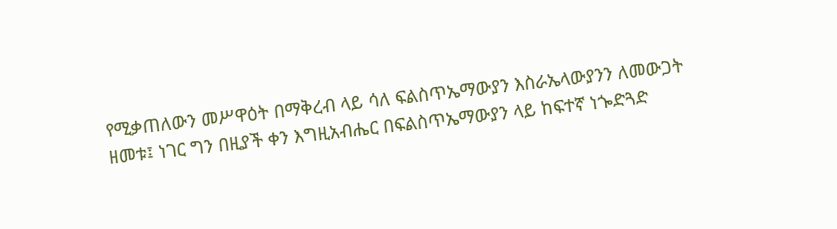የሚቃጠለውን መሥዋዕት በማቅረብ ላይ ሳለ ፍልስጥኤማውያን እስራኤላውያንን ለመውጋት ዘመቱ፤ ነገር ግን በዚያች ቀን እግዚአብሔር በፍልስጥኤማውያን ላይ ከፍተኛ ነጐድጓድ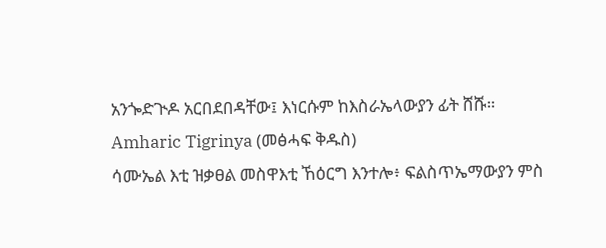አንጐድጒዶ አርበደበዳቸው፤ እነርሱም ከእስራኤላውያን ፊት ሸሹ።
Amharic Tigrinya (መፅሓፍ ቅዱስ)
ሳሙኤል እቲ ዝቃፀል መስዋእቲ ኸዕርግ እንተሎ፥ ፍልስጥኤማውያን ምስ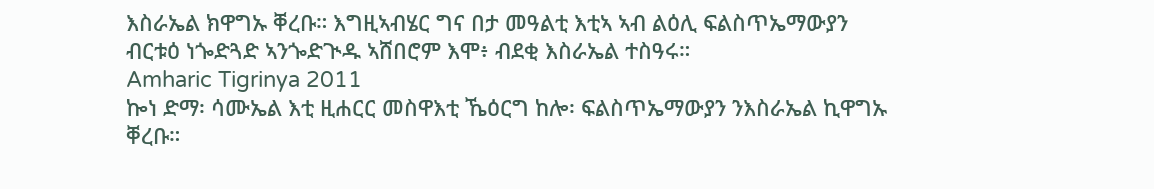እስራኤል ክዋግኡ ቐረቡ። እግዚኣብሄር ግና በታ መዓልቲ እቲኣ ኣብ ልዕሊ ፍልስጥኤማውያን ብርቱዕ ነጐድጓድ ኣንጐድጒዱ ኣሸበሮም እሞ፥ ብደቂ እስራኤል ተስዓሩ።
Amharic Tigrinya 2011
ኰነ ድማ፡ ሳሙኤል እቲ ዚሐርር መስዋእቲ ኼዕርግ ከሎ፡ ፍልስጥኤማውያን ንእስራኤል ኪዋግኡ ቐረቡ።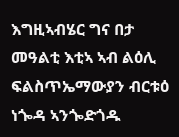እግዚኣብሄር ግና በታ መዓልቲ እቲኣ ኣብ ልዕሊ ፍልስጥኤማውያን ብርቱዕ ነጐዳ ኣንጐድጎዱ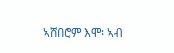ኣሸበሮም እሞ፡ ኣብ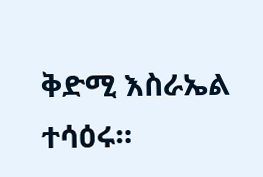ቅድሚ እስራኤል ተሳዕሩ።